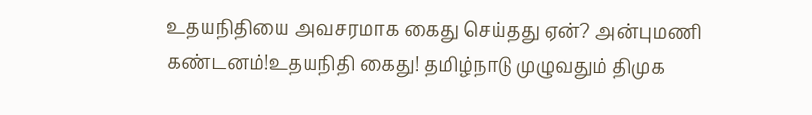உதயநிதியை அவசரமாக கைது செய்தது ஏன்? அன்புமணி கண்டனம்!உதயநிதி கைது! தமிழ்நாடு முழுவதும் திமுக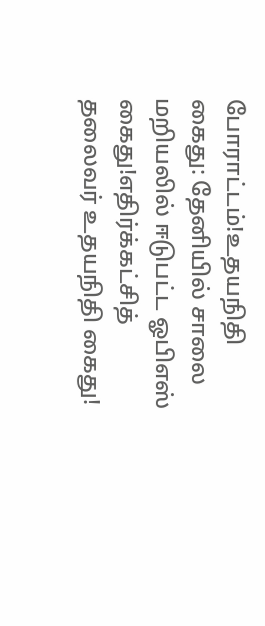போராட்டம்!உதயநிதி கைது: தேனியில் சாலை மறியலில் ஈடுபட்ட ஓபிஎஸ் கைது!எதிர்க்கட்சித் தலைவர் உதயநிதி கைது!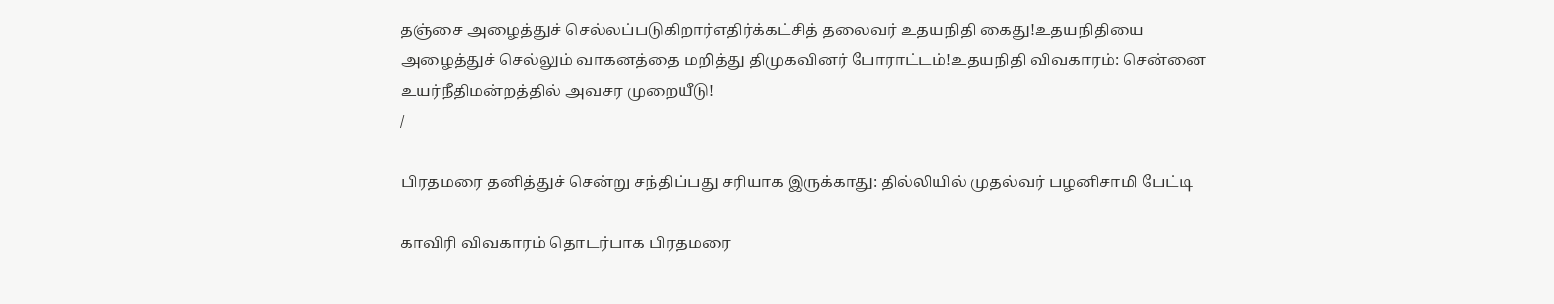தஞ்சை அழைத்துச் செல்லப்படுகிறார்எதிர்க்கட்சித் தலைவர் உதயநிதி கைது!உதயநிதியை அழைத்துச் செல்லும் வாகனத்தை மறித்து திமுகவினர் போராட்டம்!உதயநிதி விவகாரம்: சென்னை உயர்நீதிமன்றத்தில் அவசர முறையீடு!
/

பிரதமரை தனித்துச் சென்று சந்திப்பது சரியாக இருக்காது: தில்லியில் முதல்வர் பழனிசாமி பேட்டி

காவிரி விவகாரம் தொடர்பாக பிரதமரை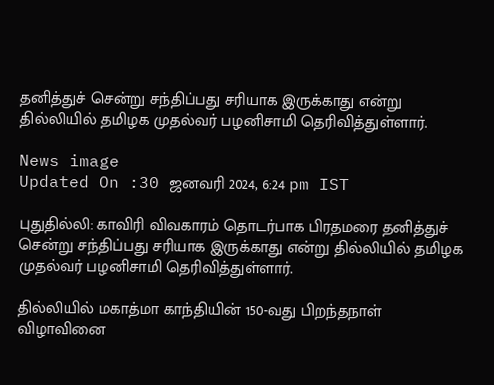தனித்துச் சென்று சந்திப்பது சரியாக இருக்காது என்று தில்லியில் தமிழக முதல்வர் பழனிசாமி தெரிவித்துள்ளார்.

News image
Updated On :30 ஜனவரி 2024, 6:24 pm IST

புதுதில்லி: காவிரி விவகாரம் தொடர்பாக பிரதமரை தனித்துச் சென்று சந்திப்பது சரியாக இருக்காது என்று தில்லியில் தமிழக முதல்வர் பழனிசாமி தெரிவித்துள்ளார்.

தில்லியில் மகாத்மா காந்தியின் 150-வது பிறந்தநாள் விழாவினை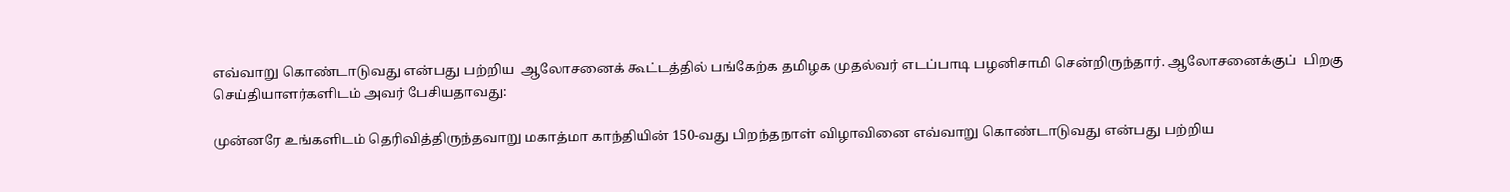எவ்வாறு கொண்டாடுவது என்பது பற்றிய  ஆலோசனைக் கூட்டத்தில் பங்கேற்க தமிழக முதல்வர் எடப்பாடி பழனிசாமி சென்றிருந்தார். ஆலோசனைக்குப்  பிறகு செய்தியாளர்களிடம் அவர் பேசியதாவது:

முன்னரே உங்களிடம் தெரிவித்திருந்தவாறு மகாத்மா காந்தியின் 150-வது பிறந்தநாள் விழாவினை எவ்வாறு கொண்டாடுவது என்பது பற்றிய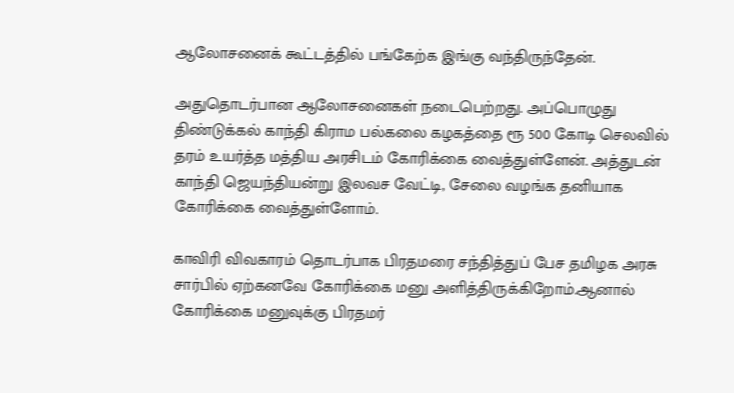ஆலோசனைக் கூட்டத்தில் பங்கேற்க இங்கு வந்திருந்தேன்.

அதுதொடர்பான ஆலோசனைகள் நடைபெற்றது. அப்பொழுது திண்டுக்கல் காந்தி கிராம பல்கலை கழகத்தை ரூ 500 கோடி செலவில் தரம் உயர்த்த மத்திய அரசிடம் கோரிக்கை வைத்துள்ளேன். அத்துடன் காந்தி ஜெயந்தியன்று இலவச வேட்டி, சேலை வழங்க தனியாக கோரிக்கை வைத்துள்ளோம்.

காவிரி விவகாரம் தொடர்பாக பிரதமரை சந்தித்துப் பேச தமிழக அரசு சார்பில் ஏற்கனவே கோரிக்கை மனு அளித்திருக்கிறோம்.ஆனால் கோரிக்கை மனுவுக்கு பிரதமர்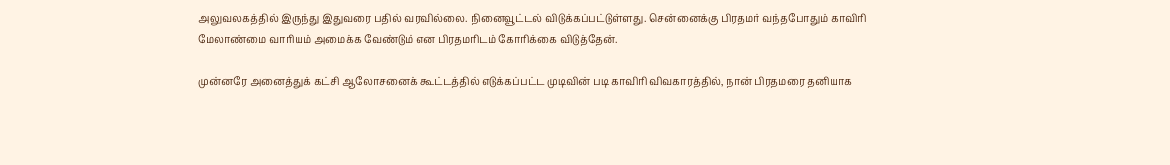அலுவலகத்தில் இருந்து இதுவரை பதில் வரவில்லை. நினைவூட்டல் விடுக்கப்பட்டுள்ளது. சென்னைக்கு பிரதமர் வந்தபோதும் காவிரி மேலாண்மை வாரியம் அமைக்க வேண்டும் என பிரதமரிடம் கோரிக்கை விடுத்தேன்.

முன்னரே அனைத்துக் கட்சி ஆலோசனைக் கூட்டத்தில் எடுக்கப்பட்ட முடிவின் படி காவிரி விவகாரத்தில், நான் பிரதமரை தனியாக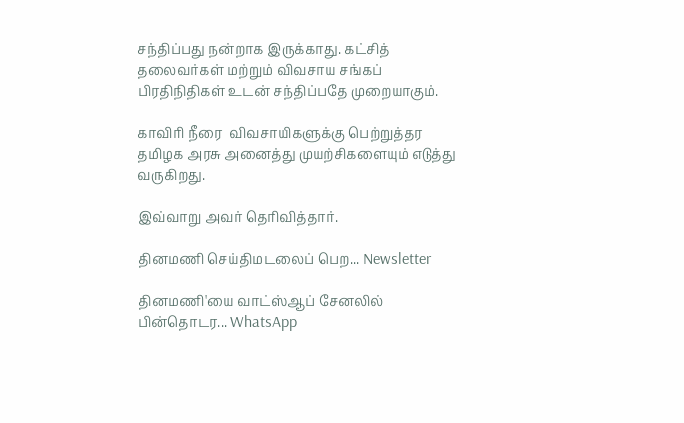சந்திப்பது நன்றாக இருக்காது. கட்சித் தலைவர்கள் மற்றும் விவசாய சங்கப் பிரதிநிதிகள் உடன் சந்திப்பதே முறையாகும்.

காவிரி நீரை  விவசாயிகளுக்கு பெற்றுத்தர தமிழக அரசு அனைத்து முயற்சிகளையும் எடுத்து வருகிறது.

இவ்வாறு அவர் தெரிவித்தார்.

தினமணி செய்திமடலைப் பெற... Newsletter

தினமணி'யை வாட்ஸ்ஆப் சேனலில் பின்தொடர... WhatsApp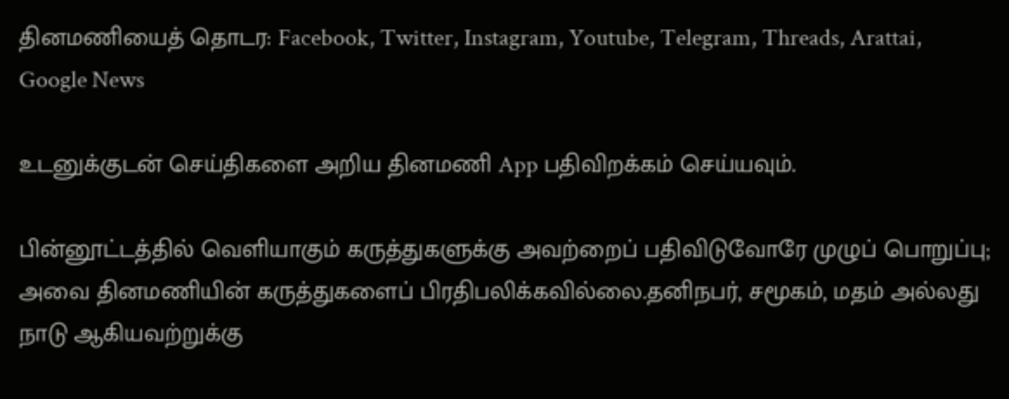தினமணியைத் தொடர: Facebook, Twitter, Instagram, Youtube, Telegram, Threads, Arattai, Google News

உடனுக்குடன் செய்திகளை அறிய தினமணி App பதிவிறக்கம் செய்யவும்.

பின்னூட்டத்தில் வெளியாகும் கருத்துகளுக்கு அவற்றைப் பதிவிடுவோரே முழுப் பொறுப்பு; அவை தினமணியின் கருத்துகளைப் பிரதிபலிக்கவில்லை.தனிநபர், சமூகம், மதம் அல்லது நாடு ஆகியவற்றுக்கு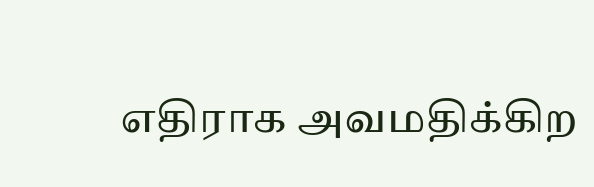எதிராக அவமதிக்கிற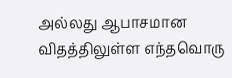அல்லது ஆபாசமான விதத்திலுள்ள எந்தவொரு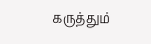கருத்தும்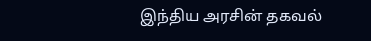இந்திய அரசின் தகவல்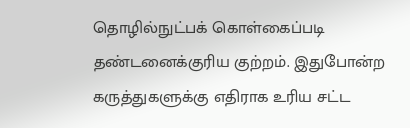தொழில்நுட்பக் கொள்கைப்படி தண்டனைக்குரிய குற்றம். இதுபோன்ற கருத்துகளுக்கு எதிராக உரிய சட்ட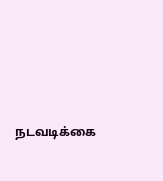நடவடிக்கை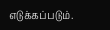எடுக்கப்படும்.